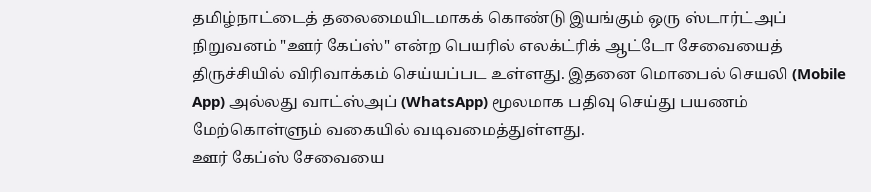தமிழ்நாட்டைத் தலைமையிடமாகக் கொண்டு இயங்கும் ஒரு ஸ்டார்ட்அப் நிறுவனம் "ஊர் கேப்ஸ்" என்ற பெயரில் எலக்ட்ரிக் ஆட்டோ சேவையைத் திருச்சியில் விரிவாக்கம் செய்யப்பட உள்ளது. இதனை மொபைல் செயலி (Mobile App) அல்லது வாட்ஸ்அப் (WhatsApp) மூலமாக பதிவு செய்து பயணம் மேற்கொள்ளும் வகையில் வடிவமைத்துள்ளது.
ஊர் கேப்ஸ் சேவையை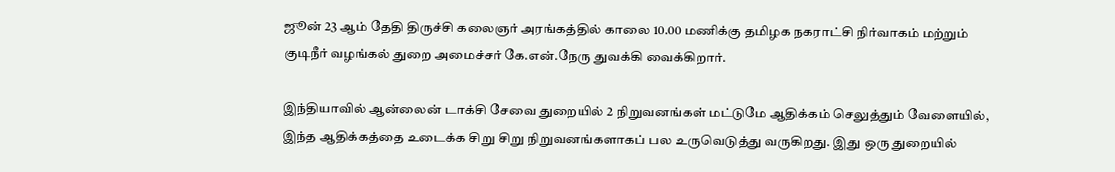ஜூன் 23 ஆம் தேதி திருச்சி கலைஞர் அரங்கத்தில் காலை 10.00 மணிக்கு தமிழக நகராட்சி நிர்வாகம் மற்றும் குடிநீர் வழங்கல் துறை அமைச்சர் கே.என்.நேரு துவக்கி வைக்கிறார்.

இந்தியாவில் ஆன்லைன் டாக்சி சேவை துறையில் 2 நிறுவனங்கள் மட்டுமே ஆதிக்கம் செலுத்தும் வேளையில், இந்த ஆதிக்கத்தை உடைக்க சிறு சிறு நிறுவனங்களாகப் பல உருவெடுத்து வருகிறது. இது ஒரு துறையில்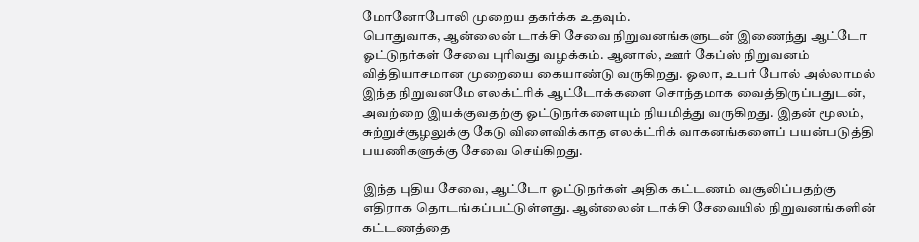மோனோபோலி முறைய தகர்க்க உதவும்.
பொதுவாக, ஆன்லைன் டாக்சி சேவை நிறுவனங்களுடன் இணைந்து ஆட்டோ ஓட்டுநர்கள் சேவை புரிவது வழக்கம். ஆனால், ஊர் கேப்ஸ் நிறுவனம் வித்தியாசமான முறையை கையாண்டு வருகிறது. ஓலா, உபர் போல் அல்லாமல் இந்த நிறுவனமே எலக்ட்ரிக் ஆட்டோக்களை சொந்தமாக வைத்திருப்பதுடன், அவற்றை இயக்குவதற்கு ஓட்டுநர்களையும் நியமித்து வருகிறது. இதன் மூலம், சுற்றுச்சூழலுக்கு கேடு விளைவிக்காத எலக்ட்ரிக் வாகனங்களைப் பயன்படுத்தி பயணிகளுக்கு சேவை செய்கிறது.

இந்த புதிய சேவை, ஆட்டோ ஓட்டுநர்கள் அதிக கட்டணம் வசூலிப்பதற்கு எதிராக தொடங்கப்பட்டுள்ளது. ஆன்லைன் டாக்சி சேவையில் நிறுவனங்களின் கட்டணத்தை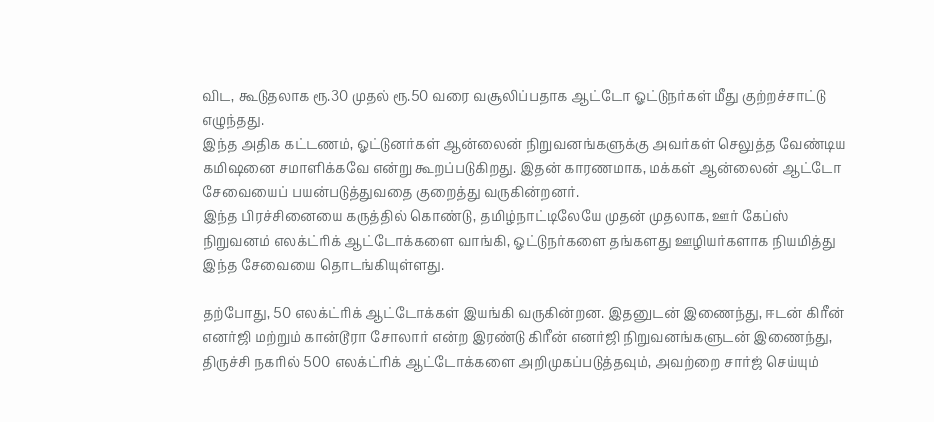விட, கூடுதலாக ரூ.30 முதல் ரூ.50 வரை வசூலிப்பதாக ஆட்டோ ஓட்டுநர்கள் மீது குற்றச்சாட்டு எழுந்தது.
இந்த அதிக கட்டணம், ஓட்டுனர்கள் ஆன்லைன் நிறுவனங்களுக்கு அவர்கள் செலுத்த வேண்டிய கமிஷனை சமாளிக்கவே என்று கூறப்படுகிறது. இதன் காரணமாக, மக்கள் ஆன்லைன் ஆட்டோ சேவையைப் பயன்படுத்துவதை குறைத்து வருகின்றனர்.
இந்த பிரச்சினையை கருத்தில் கொண்டு, தமிழ்நாட்டிலேயே முதன் முதலாக, ஊர் கேப்ஸ் நிறுவனம் எலக்ட்ரிக் ஆட்டோக்களை வாங்கி, ஓட்டுநர்களை தங்களது ஊழியர்களாக நியமித்து இந்த சேவையை தொடங்கியுள்ளது.

தற்போது, 50 எலக்ட்ரிக் ஆட்டோக்கள் இயங்கி வருகின்றன. இதனுடன் இணைந்து, ஈடன் கிரீன் எனர்ஜி மற்றும் கான்டூரா சோலார் என்ற இரண்டு கிரீன் எனர்ஜி நிறுவனங்களுடன் இணைந்து, திருச்சி நகரில் 500 எலக்ட்ரிக் ஆட்டோக்களை அறிமுகப்படுத்தவும், அவற்றை சார்ஜ் செய்யும்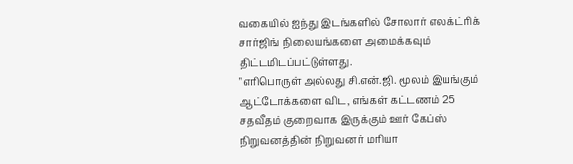வகையில் ஐந்து இடங்களில் சோலார் எலக்ட்ரிக் சார்ஜிங் நிலையங்களை அமைக்கவும் திட்டமிடப்பட்டுள்ளது.
"எரிபொருள் அல்லது சி.என்.ஜி. மூலம் இயங்கும் ஆட்டோக்களை விட, எங்கள் கட்டணம் 25 சதவீதம் குறைவாக இருக்கும் ஊர் கேப்ஸ் நிறுவனத்தின் நிறுவனர் மரியா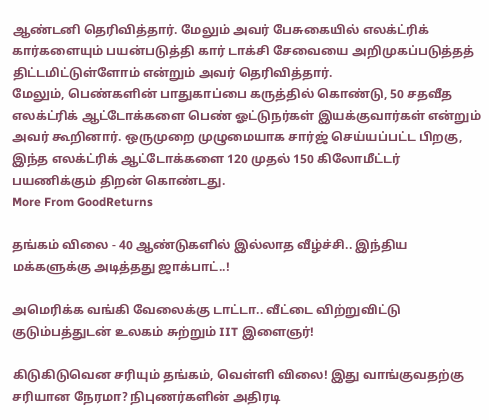ஆண்டனி தெரிவித்தார். மேலும் அவர் பேசுகையில் எலக்ட்ரிக் கார்களையும் பயன்படுத்தி கார் டாக்சி சேவையை அறிமுகப்படுத்தத் திட்டமிட்டுள்ளோம் என்றும் அவர் தெரிவித்தார்.
மேலும், பெண்களின் பாதுகாப்பை கருத்தில் கொண்டு, 50 சதவீத எலக்ட்ரிக் ஆட்டோக்களை பெண் ஓட்டுநர்கள் இயக்குவார்கள் என்றும் அவர் கூறினார். ஒருமுறை முழுமையாக சார்ஜ் செய்யப்பட்ட பிறகு, இந்த எலக்ட்ரிக் ஆட்டோக்களை 120 முதல் 150 கிலோமீட்டர் பயணிக்கும் திறன் கொண்டது.
More From GoodReturns

தங்கம் விலை - 40 ஆண்டுகளில் இல்லாத வீழ்ச்சி.. இந்திய மக்களுக்கு அடித்தது ஜாக்பாட்..!

அமெரிக்க வங்கி வேலைக்கு டாட்டா.. வீட்டை விற்றுவிட்டு குடும்பத்துடன் உலகம் சுற்றும் IIT இளைஞர்!

கிடுகிடுவென சரியும் தங்கம், வெள்ளி விலை! இது வாங்குவதற்கு சரியான நேரமா? நிபுணர்களின் அதிரடி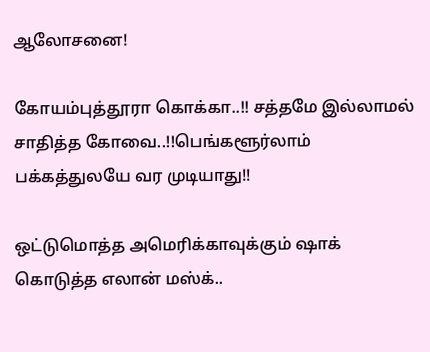ஆலோசனை!

கோயம்புத்தூரா கொக்கா..!! சத்தமே இல்லாமல் சாதித்த கோவை..!!பெங்களூர்லாம் பக்கத்துலயே வர முடியாது!!

ஒட்டுமொத்த அமெரிக்காவுக்கும் ஷாக் கொடுத்த எலான் மஸ்க்..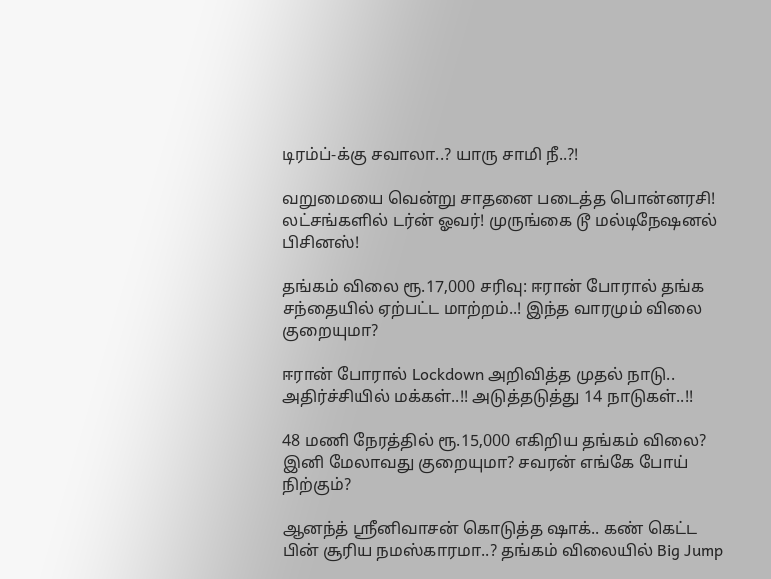டிரம்ப்-க்கு சவாலா..? யாரு சாமி நீ..?!

வறுமையை வென்று சாதனை படைத்த பொன்னரசி! லட்சங்களில் டர்ன் ஓவர்! முருங்கை டூ மல்டிநேஷனல் பிசினஸ்!

தங்கம் விலை ரூ.17,000 சரிவு: ஈரான் போரால் தங்க சந்தையில் ஏற்பட்ட மாற்றம்..! இந்த வாரமும் விலை குறையுமா?

ஈரான் போரால் Lockdown அறிவித்த முதல் நாடு.. அதிர்ச்சியில் மக்கள்..!! அடுத்தடுத்து 14 நாடுகள்..!!

48 மணி நேரத்தில் ரூ.15,000 எகிறிய தங்கம் விலை? இனி மேலாவது குறையுமா? சவரன் எங்கே போய் நிற்கும்?

ஆனந்த் ஸ்ரீனிவாசன் கொடுத்த ஷாக்.. கண் கெட்ட பின் சூரிய நமஸ்காரமா..? தங்கம் விலையில் Big Jump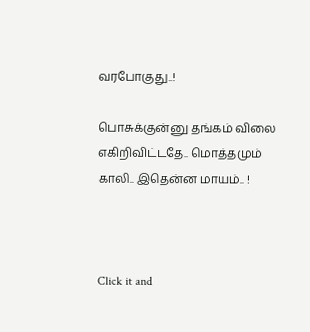வரபோகுது..!

பொசுக்குன்னு தங்கம் விலை எகிறிவிட்டதே.. மொத்தமும் காலி.. இதென்ன மாயம்.. !



Click it and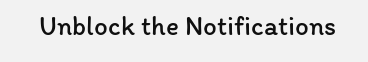Unblock the Notifications